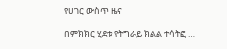የሀገር ውስጥ ዜና

በምክክር ሂደቱ የትግራይ ክልል ተሳትፎ …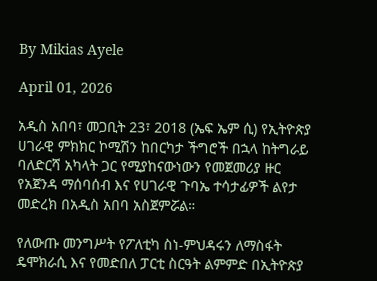By Mikias Ayele

April 01, 2026

አዲስ አበባ፣ መጋቢት 23፣ 2018 (ኤፍ ኤም ሲ) የኢትዮጵያ ሀገራዊ ምክክር ኮሚሽን ከበርካታ ችግሮች በኋላ ከትግራይ ባለድርሻ አካላት ጋር የሚያከናውነውን የመጀመሪያ ዙር የአጀንዳ ማሰባሰብ እና የሀገራዊ ጉባኤ ተሳታፊዎች ልየታ መድረክ በአዲስ አበባ አስጀምሯል።

የለውጡ መንግሥት የፖለቲካ ስነ-ምህዳሩን ለማስፋት ዴሞክራሲ እና የመድበለ ፓርቲ ስርዓት ልምምድ በኢትዮጵያ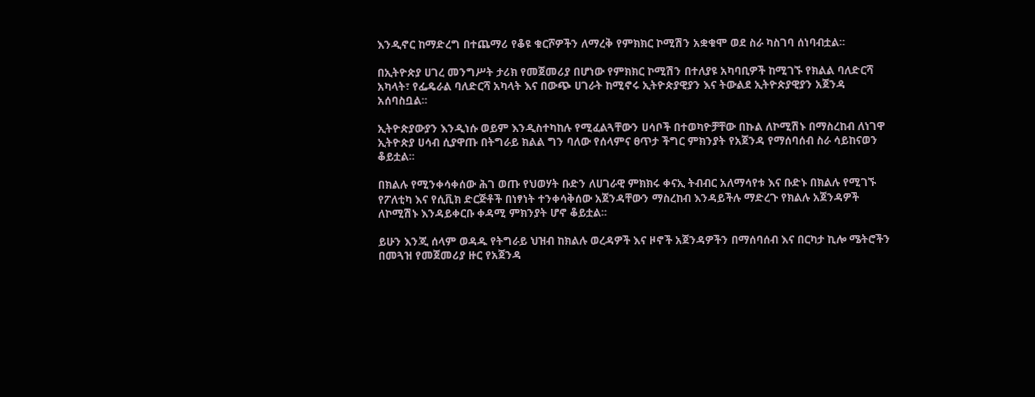እንዲኖር ከማድረግ በተጨማሪ የቆዩ ቁርሾዎችን ለማረቅ የምክክር ኮሚሽን አቋቁሞ ወደ ስራ ካስገባ ሰነባብቷል፡፡

በኢትዮጵያ ሀገረ መንግሥት ታሪክ የመጀመሪያ በሆነው የምክክር ኮሚሽን በተለያዩ አካባቢዎች ከሚገኙ የክልል ባለድርሻ አካላት፣ የፌዴራል ባለድርሻ አካላት እና በውጭ ሀገራት ከሚኖሩ ኢትዮጵያዊያን እና ትውልደ ኢትዮጵያዊያን አጀንዳ አሰባስቧል፡፡

ኢትዮጵያውያን እንዲነሱ ወይም እንዲስተካከሉ የሚፈልጓቸውን ሀሳቦች በተወካዮቻቸው በኩል ለኮሚሽኑ በማስረከብ ለነገዋ ኢትዮጵያ ሀሳብ ሲያዋጡ በትግራይ ክልል ግን ባለው የሰላምና ፀጥታ ችግር ምክንያት የአጀንዳ የማሰባሰብ ስራ ሳይከናወን ቆይቷል፡፡

በክልሉ የሚንቀሳቀሰው ሕገ ወጡ የህወሃት ቡድን ለሀገራዊ ምክክሩ ቀናኢ ትብብር አለማሳየቱ እና ቡድኑ በክልሉ የሚገኙ የፖለቲካ እና የሲቪክ ድርጅቶች በነፃነት ተንቀሳቅሰው አጀንዳቸውን ማስረከብ እንዳይችሉ ማድረጉ የክልሉ አጀንዳዎች ለኮሚሽኑ እንዳይቀርቡ ቀዳሚ ምክንያት ሆኖ ቆይቷል፡፡

ይሁን እንጂ ሰላም ወዳዱ የትግራይ ህዝብ ከክልሉ ወረዳዎች እና ዞኖች አጀንዳዎችን በማሰባሰብ እና በርካታ ኪሎ ሜትሮችን በመጓዝ የመጀመሪያ ዙር የአጀንዳ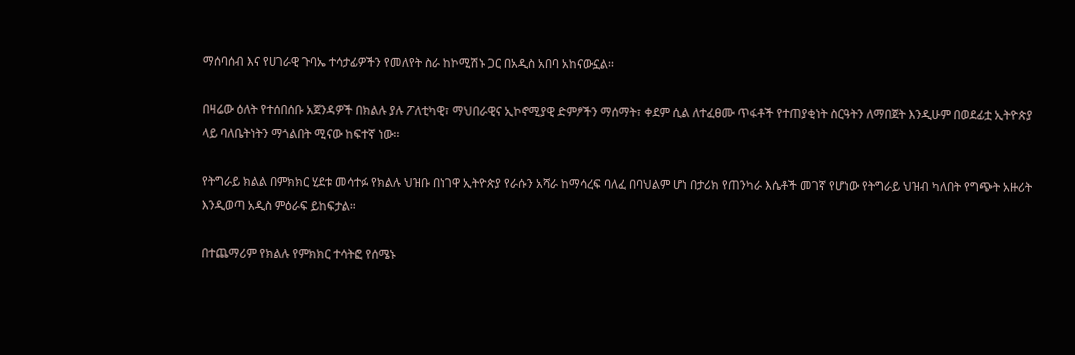ማሰባሰብ እና የሀገራዊ ጉባኤ ተሳታፊዎችን የመለየት ስራ ከኮሚሽኑ ጋር በአዲስ አበባ አከናውኗል፡፡

በዛሬው ዕለት የተሰበሰቡ አጀንዳዎች በክልሉ ያሉ ፖለቲካዊ፣ ማህበራዊና ኢኮኖሚያዊ ድምፆችን ማሰማት፣ ቀደም ሲል ለተፈፀሙ ጥፋቶች የተጠያቂነት ስርዓትን ለማበጀት እንዲሁም በወደፊቷ ኢትዮጵያ ላይ ባለቤትነትን ማጎልበት ሚናው ከፍተኛ ነው፡፡

የትግራይ ክልል በምክክር ሂደቱ መሳተፉ የክልሉ ህዝቡ በነገዋ ኢትዮጵያ የራሱን አሻራ ከማሳረፍ ባለፈ በባህልም ሆነ በታሪክ የጠንካራ እሴቶች መገኛ የሆነው የትግራይ ህዝብ ካለበት የግጭት አዙሪት እንዲወጣ አዲስ ምዕራፍ ይከፍታል።

በተጨማሪም የክልሉ የምክክር ተሳትፎ የሰሜኑ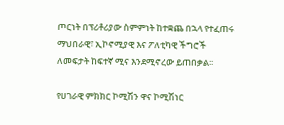ጦርነት በፕሪቶሪያው ስምምነት ከተቋጨ በኋላ የተፈጠሩ ማህበራዊ፣ ኢኮኖሚያዊ እና ፖለቲካዊ ችግሮች ለመፍታት ከፍተኛ ሚና እንደሚኖረው ይጠበቃል፡፡

የሀገራዊ ምክክር ኮሚሽን ዋና ኮሚሽነር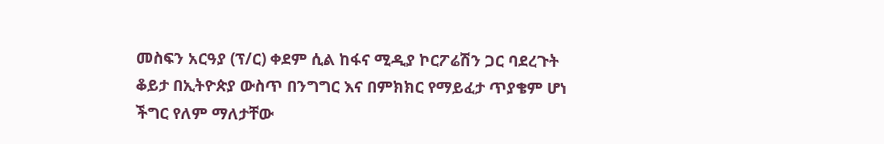መስፍን አርዓያ (ፕ/ር) ቀደም ሲል ከፋና ሚዲያ ኮርፖሬሽን ጋር ባደረጉት ቆይታ በኢትዮጵያ ውስጥ በንግግር እና በምክክር የማይፈታ ጥያቄም ሆነ ችግር የለም ማለታቸው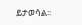ይታወሳል፡፡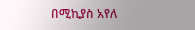በሚኪያስ አየለ